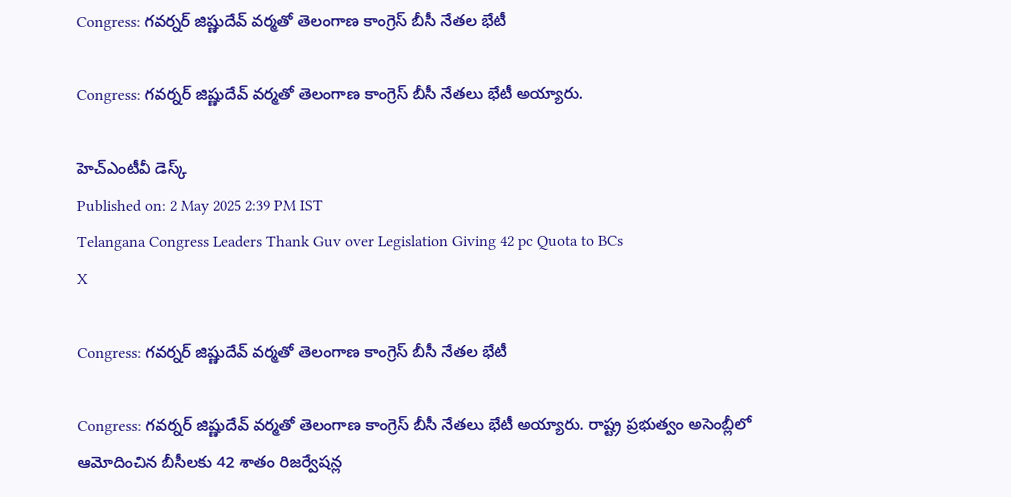Congress: గవర్నర్ జిష్ణుదేవ్ వర్మతో తెలంగాణ కాంగ్రెస్ బీసీ నేతల భేటీ

Congress: గవర్నర్ జిష్ణుదేవ్ వర్మతో తెలంగాణ కాంగ్రెస్ బీసీ నేతలు భేటీ అయ్యారు.

హెచ్ఎంటీవీ డెస్క్
Published on: 2 May 2025 2:39 PM IST
Telangana Congress Leaders Thank Guv over Legislation Giving 42 pc Quota to BCs
X

Congress: గవర్నర్ జిష్ణుదేవ్ వర్మతో తెలంగాణ కాంగ్రెస్ బీసీ నేతల భేటీ

Congress: గవర్నర్ జిష్ణుదేవ్ వర్మతో తెలంగాణ కాంగ్రెస్ బీసీ నేతలు భేటీ అయ్యారు. రాష్ట్ర ప్రభుత్వం అసెంబ్లీలో ఆమోదించిన బీసీలకు 42 శాతం రిజర్వేషన్ల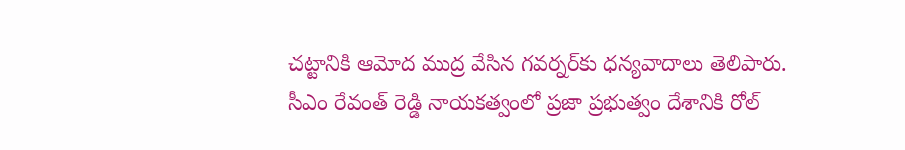చట్టానికి ఆమోద ముద్ర వేసిన గవర్నర్‌కు ధన్యవాదాలు తెలిపారు. సీఎం రేవంత్ రెడ్డి నాయకత్వంలో ప్రజా ప్రభుత్వం దేశానికి రోల్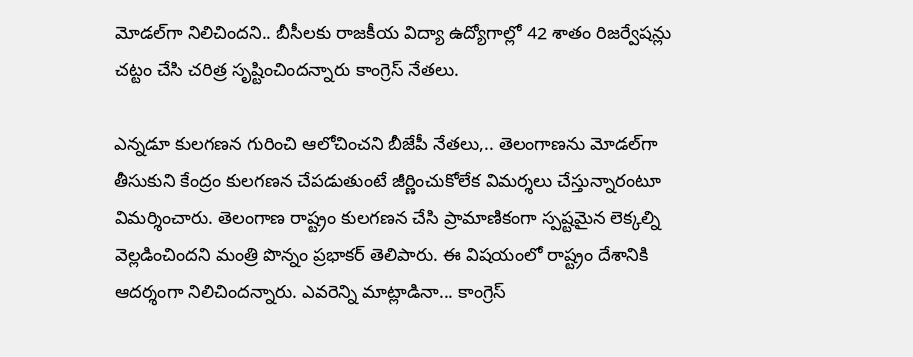మోడల్‌గా నిలిచిందని.. బీసీలకు రాజకీయ విద్యా ఉద్యోగాల్లో 42 శాతం రిజర్వేషన్లు చట్టం చేసి చరిత్ర సృష్టించిందన్నారు కాంగ్రెస్ నేతలు.

ఎన్నడూ కులగణన గురించి ఆలోచించని బీజేపీ నేతలు,.. తెలంగాణను మోడల్‌గా తీసుకుని కేంద్రం కులగణన చేపడుతుంటే జీర్ణించుకోలేక విమర్శలు చేస్తున్నారంటూ విమర్శించారు. తెలంగాణ రాష్ట్రం కులగణన చేసి ప్రామాణికంగా స్పష్టమైన లెక్కల్ని వెల్లడించిందని మంత్రి పొన్నం ప్రభాకర్‌ తెలిపారు. ఈ విషయంలో రాష్ట్రం దేశానికి ఆదర్శంగా నిలిచిందన్నారు. ఎవరెన్ని మాట్లాడినా... కాంగ్రెస్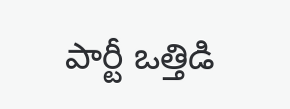పార్టీ ఒత్తిడి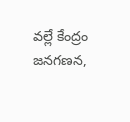వల్లే కేంద్రం జనగణన,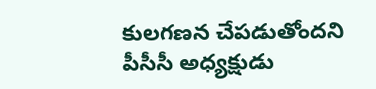కులగణన చేపడుతోందని పీసీసీ అధ్యక్షుడు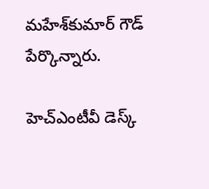మహేశ్‌కుమార్‌ గౌడ్ పేర్కొన్నారు.

హెచ్ఎంటీవీ డెస్క్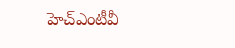హెచ్ఎంటీవీ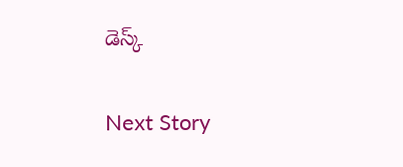డెస్క్

Next Story